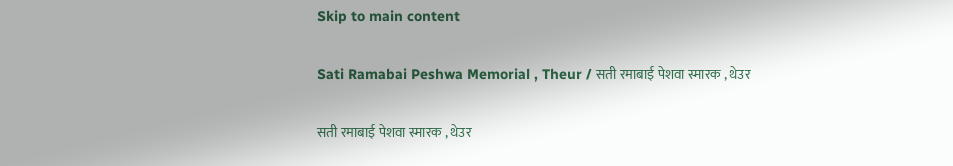Skip to main content

Sati Ramabai Peshwa Memorial , Theur / सती रमाबाई पेशवा स्मारक , थेउर

सती रमाबाई पेशवा स्मारक , थेउर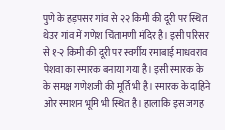पुणे के हड़पसर गांव से २२ किमी की दूरी पर स्थित थेउर गांव में गणेश चिंतामणी मंदिर है। इसी परिसर से १-२ किमी की दूरी पर स्वर्गीय रमाबाई माधवराव पेशवा का स्मारक बनाया गया है। इसी स्मारक के के समक्ष गणेशजी की मूर्ति भी है। स्मारक के दाहिने ओर स्माशन भूमि भी स्थित है। हालाकि इस जगह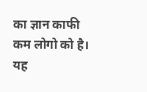का ज्ञान काफी कम लोगो को है। यह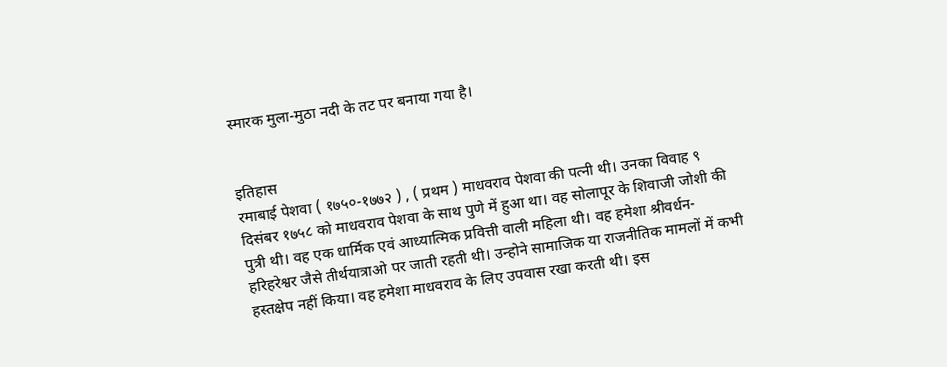स्मारक मुला-मुठा नदी के तट पर बनाया गया है।


इतिहास
रमाबाई पेशवा ( १७५०-१७७२ ) , ( प्रथम ) माधवराव पेशवा की पत्नी थी। उनका विवाह ९ दिसंबर १७५८ को माधवराव पेशवा के साथ पुणे में हुआ था। वह सोलापूर के शिवाजी जोशी की पुत्री थी। वह एक धार्मिक एवं आध्यात्मिक प्रवित्ती वाली महिला थी। वह हमेशा श्रीवर्धन-हरिहरेश्वर जैसे तीर्थयात्राओ पर जाती रहती थी। उन्होने सामाजिक या राजनीतिक मामलों में कभी हस्तक्षेप नहीं किया। वह हमेशा माधवराव के लिए उपवास रखा करती थी। इस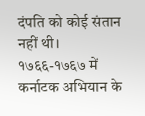दंपति को कोई संतान नहीं थी। १७६६-१७६७ में कर्नाटक अभियान के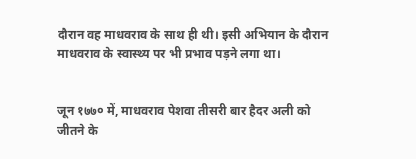दौरान वह माधवराव के साथ ही थी। इसी अभियान के दौरान माधवराव के स्वास्थ्य पर भी प्रभाव पड़ने लगा था।


जून १७७० में, माधवराव पेशवा तीसरी बार हैदर अली को जीतने के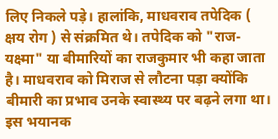लिए निकले पड़े। हालांकि, माधवराव तपेदिक ( क्षय रोग ) से संक्रमित थे। तपेदिक को "राज-यक्ष्मा" या बीमारियों का राजकुमार भी कहा जाता है। माधवराव को मिराज से लौटना पड़ा क्योंकि बीमारी का प्रभाव उनके स्वास्थ्य पर बढ़ने लगा था। इस भयानक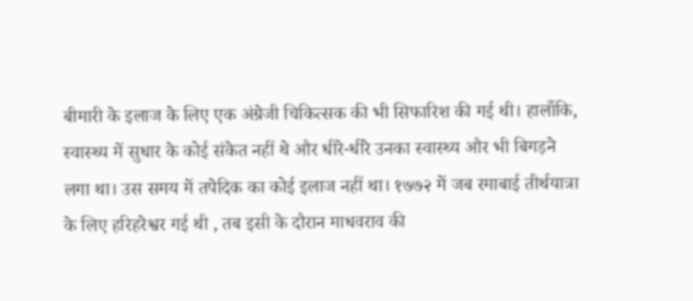बीमारी के इलाज के लिए एक अंग्रेजी चिकित्सक की भी सिफारिश की गई थी। हालाँकि, स्वास्थ्य में सुधार के कोई संकेत नहीं थे और धीरे-धीरे उनका स्वास्थ्य और भी बिगड़ने लगा था। उस समय में तपेदिक का कोई इलाज नहीं था। १७७२ में जब रमाबाई तीर्थयात्रा के लिए हरिहरेश्वर गई थी , तब इसी के दौरान माधवराव की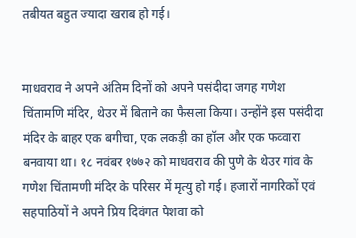तबीयत बहुत ज्यादा खराब हो गई।


माधवराव ने अपने अंतिम दिनों को अपने पसंदीदा जगह गणेश चिंतामणि मंदिर, थेउर में बिताने का फैसला किया। उन्होंने इस पसंदीदा मंदिर के बाहर एक बगीचा, एक लकड़ी का हॉल और एक फव्वारा बनवाया था। १८ नवंबर १७७२ को माधवराव की पुणे के थेउर गांव के गणेश चिंतामणी मंदिर के परिसर में मृत्यु हो गई। हजारों नागरिकों एवं सहपाठियों ने अपने प्रिय दिवंगत पेशवा को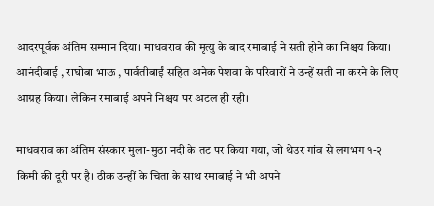आदरपूर्वक अंतिम सम्मान दिया। माधवराव की मृत्यु के बाद रमाबाई ने सती होने का निश्चय किया। आनंदीबाई , राघोबा भाऊ , पार्वतीबाईं सहित अनेक पेशवा के परिवारों ने उन्हें सती ना करने के लिए आग्रह किया। लेकिन रमाबाई अपने निश्चय पर अटल ही रही।

माधवराव का अंतिम संस्कार मुला-मुठा नदी के तट पर किया गया, जो थेउर गांव से लगभग १-२ किमी की दूरी पर है। ठीक उन्हीं के चिता के साथ रमाबाई ने भी अपने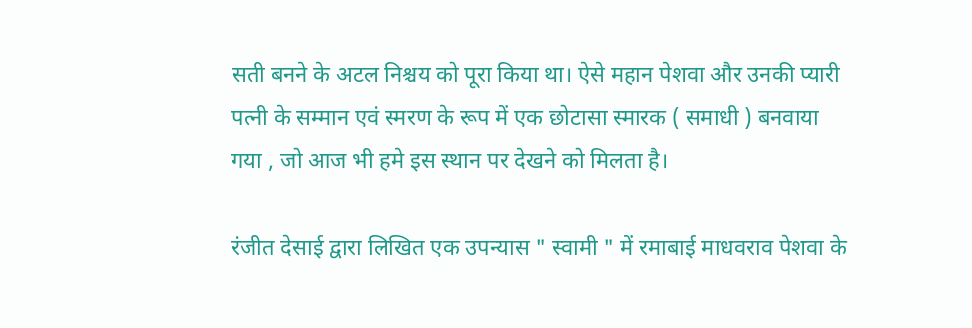सती बनने के अटल निश्चय को पूरा किया था। ऐसे महान पेशवा और उनकी प्यारी पत्नी के सम्मान एवं स्मरण के रूप में एक छोटासा स्मारक ( समाधी ) बनवाया गया , जो आज भी हमे इस स्थान पर देखने को मिलता है।

रंजीत देसाई द्वारा लिखित एक उपन्यास " स्वामी " में रमाबाई माधवराव पेशवा के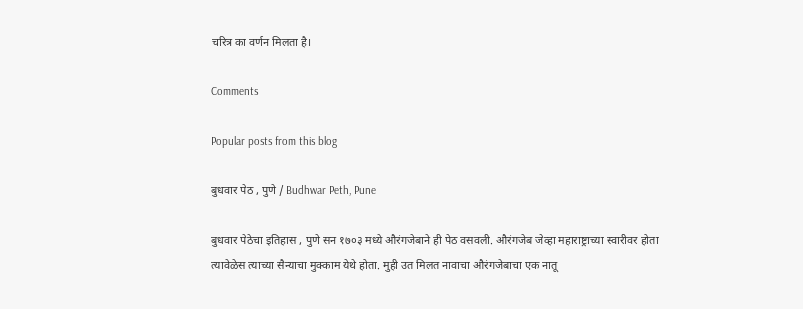चरित्र का वर्णन मिलता है।

Comments

Popular posts from this blog

बुधवार पेठ , पुणे / Budhwar Peth, Pune

बुधवार पेठेचा इतिहास , पुणे सन १७०३ मध्ये औरंगजेबाने ही पेठ वसवली. औरंगजेब जेव्हा महाराष्ट्राच्या स्वारीवर होता त्यावेळेस त्याच्या सैन्याचा मुक्काम येथे होता. मुही उत मिलत नावाचा औरंगजेबाचा एक नातू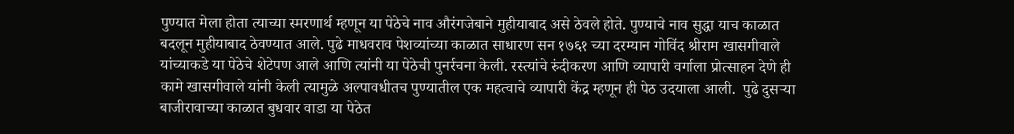पुण्यात मेला होता त्याच्या स्मरणार्थ म्हणून या पेठेचे नाव औरंगजेबाने मुहीयाबाद असे ठेवले होते. पुण्याचे नाव सुद्धा याच काळात बदलून मुहीयाबाद ठेवण्यात आले. पुढे माधवराव पेशव्यांच्या काळात साधारण सन १७६१ च्या दरम्यान गोविंद श्रीराम खासगीवाले यांच्याकडे या पेठेचे शेटेपण आले आणि त्यांनी या पेठेची पुनर्रचना केली. रस्त्यांचे रुंदीकरण आणि व्यापारी वर्गाला प्रोत्साहन देणे ही कामे खासगीवाले यांनी केली त्यामुळे अल्पावधीतच पुण्यातील एक महत्वाचे व्यापारी केंद्र म्हणून ही पेठ उदयाला आली.  पुढे दुसऱ्या बाजीरावाच्या काळात बुधवार वाडा या पेठेत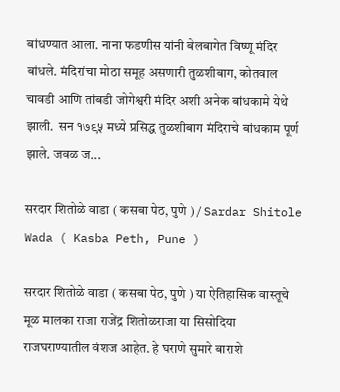बांधण्यात आला. नाना फडणीस यांनी बेलबागेत विष्णू मंदिर बांधले. मंदिरांचा मोठा समूह असणारी तुळशीबाग, कोतवाल चावडी आणि तांबडी जोगेश्वरी मंदिर अशी अनेक बांधकामे येथे झाली.  सन १७९५ मध्ये प्रसिद्ध तुळशीबाग मंदिराचे बांधकाम पूर्ण झाले. जवळ ज...

सरदार शितोळे वाडा ( कसबा पेठ, पुणे ) / Sardar Shitole Wada ( Kasba Peth, Pune )

सरदार शितोळे वाडा ( कसबा पेठ, पुणे ) या ऐतिहासिक वास्तूचे मूळ मालका राजा राजेंद्र शितोळराजा या सिसोदिया राजघराण्यातील वंशज आहेत. हे घराणे सुमारे बाराशे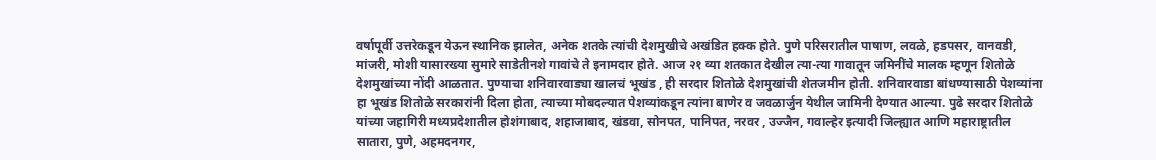वर्षापूर्वी उत्तरेकडून येऊन स्थानिक झालेत, अनेक शतके त्यांची देशमुखीचे अखंडित हक्क होते. पुणे परिसरातील पाषाण, लवळे, हडपसर, वानवडी, मांजरी, मोशी यासारख्या सुमारे साडेतीनशे गावांचे ते इनामदार होते. आज २१ व्या शतकात देखील त्या-त्या गावातून जमिनींचे मालक म्हणून शितोळे देशमुखांच्या नोंदी आळतात. पुण्याचा शनिवारवाड्या खालचं भूखंड , ही सरदार शितोळे देशमुखांची शेतजमीन होती. शनिवारवाडा बांधण्यासाठी पेशव्यांना हा भूखंड शितोळे सरकारांनी दिला होता, त्याच्या मोबदल्यात पेशव्यांकडून त्यांना बाणेर व जवळार्जुन येथील जामिनी देण्यात आल्या. पुढे सरदार शितोळे यांच्या जहागिरी मध्यप्रदेशातील होशंगाबाद, शहाजाबाद, खंडवा, सोनपत, पानिपत, नरवर , उज्जैन, गवाल्हेर इत्यादी जिल्ह्यात आणि महाराष्ट्रातील सातारा, पुणे, अहमदनगर,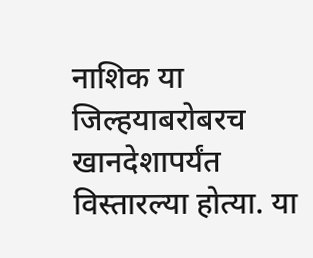नाशिक या जिल्हयाबरोबरच खानदेशापर्यंत विस्तारल्या होत्या. या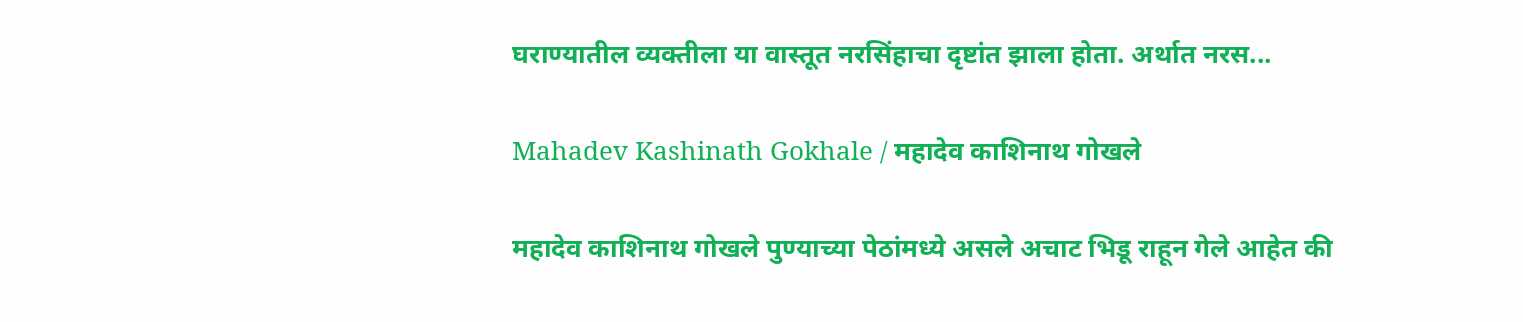घराण्यातील व्यक्तीला या वास्तूत नरसिंहाचा दृष्टांत झाला होता. अर्थात नरस...

Mahadev Kashinath Gokhale / महादेव काशिनाथ गोखले

महादेव काशिनाथ गोखले पुण्याच्या पेठांमध्ये असले अचाट भिडू राहून गेले आहेत की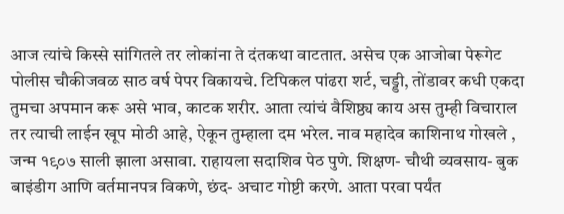आज त्यांचे किस्से सांगितले तर लोकांना ते दंतकथा वाटतात. असेच एक आजोबा पेरूगेट पोलीस चौकीजवळ साठ वर्ष पेपर विकायचे. टिपिकल पांढरा शर्ट, चड्डी, तोंडावर कधी एकदा तुमचा अपमान करू असे भाव, काटक शरीर. आता त्यांचं वैशिष्ठ्य काय अस तुम्ही विचाराल तर त्याची लाईन खूप मोठी आहे, ऐकून तुम्हाला दम भरेल. नाव महादेव काशिनाथ गोखले , जन्म १९०७ साली झाला असावा. राहायला सदाशिव पेठ पुणे. शिक्षण- चौथी व्यवसाय- बुक बाइंडीग आणि वर्तमानपत्र विकणे, छंद- अचाट गोष्टी करणे. आता परवा पर्यंत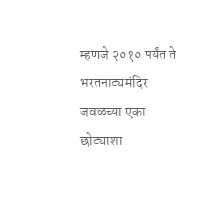म्हणजे २०१० पर्यंत ते भरतनाट्यमंदिर जवळच्या एका छोट्याशा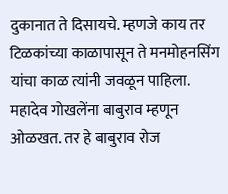दुकानात ते दिसायचे. म्हणजे काय तर  टिळकांच्या काळापासून ते मनमोहनसिंग यांचा काळ त्यांनी जवळून पाहिला. महादेव गोखलेंना बाबुराव म्हणून ओळखत. तर हे बाबुराव रोज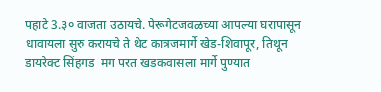पहाटे 3.३० वाजता उठायचे. पेरूगेटजवळच्या आपल्या घरापासून धावायला सुरु करायचे ते थेट कात्रजमार्गे खेड-शिवापूर, तिथून डायरेक्ट सिंहगड  मग परत खडकवासला मार्गे पुण्यात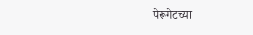पेरूगेटच्या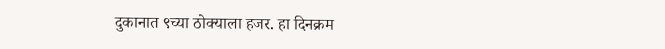दुकानात ९च्या ठोक्याला हजर. हा दिनक्रम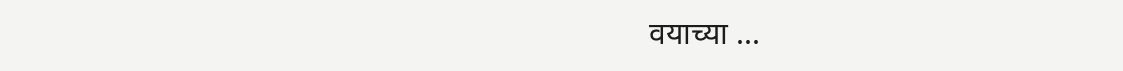वयाच्या ...